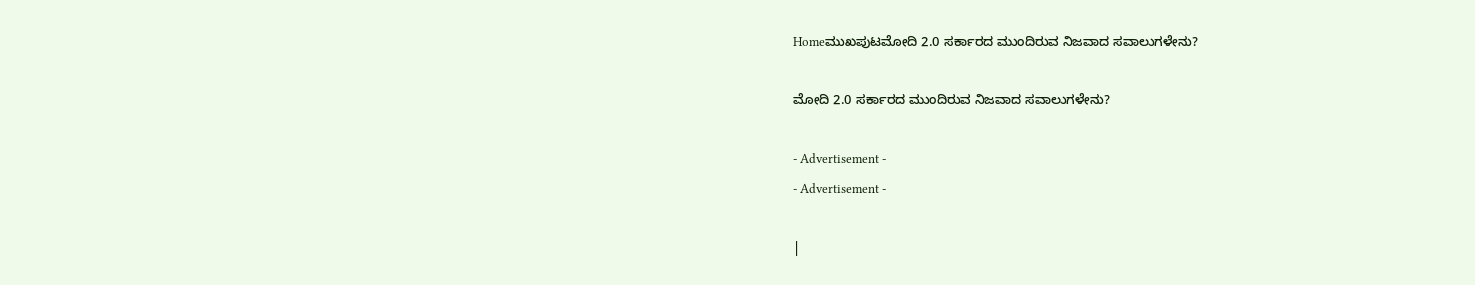Homeಮುಖಪುಟಮೋದಿ 2.0 ಸರ್ಕಾರದ ಮುಂದಿರುವ ನಿಜವಾದ ಸವಾಲುಗಳೇನು?

ಮೋದಿ 2.0 ಸರ್ಕಾರದ ಮುಂದಿರುವ ನಿಜವಾದ ಸವಾಲುಗಳೇನು?

- Advertisement -
- Advertisement -

|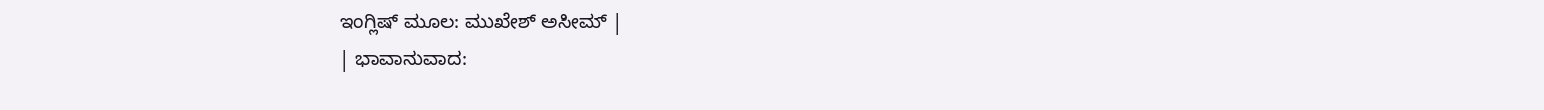ಇಂಗ್ಲಿಷ್ ಮೂಲ: ಮುಖೇಶ್ ಅಸೀಮ್ |
| ಭಾವಾನುವಾದ: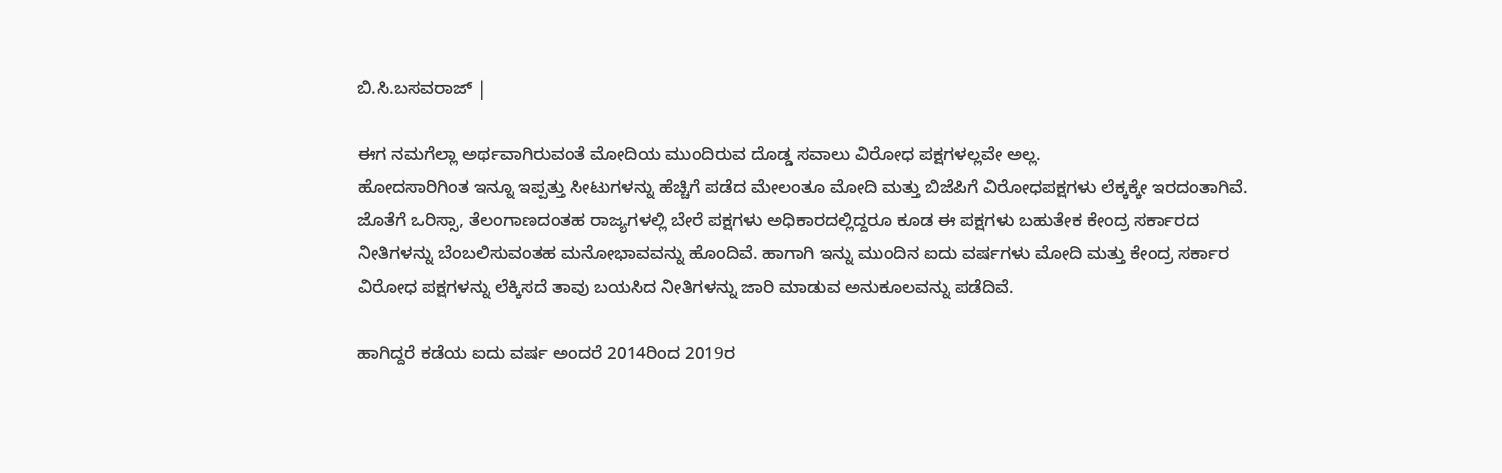ಬಿ.ಸಿ.ಬಸವರಾಜ್ |

ಈಗ ನಮಗೆಲ್ಲಾ ಅರ್ಥವಾಗಿರುವಂತೆ ಮೋದಿಯ ಮುಂದಿರುವ ದೊಡ್ಡ ಸವಾಲು ವಿರೋಧ ಪಕ್ಷಗಳಲ್ಲವೇ ಅಲ್ಲ.
ಹೋದಸಾರಿಗಿಂತ ಇನ್ನೂ ಇಪ್ಪತ್ತು ಸೀಟುಗಳನ್ನು ಹೆಚ್ಚಿಗೆ ಪಡೆದ ಮೇಲಂತೂ ಮೋದಿ ಮತ್ತು ಬಿಜೆಪಿಗೆ ವಿರೋಧಪಕ್ಷಗಳು ಲೆಕ್ಕಕ್ಕೇ ಇರದಂತಾಗಿವೆ. ಜೊತೆಗೆ ಒರಿಸ್ಸಾ, ತೆಲಂಗಾಣದಂತಹ ರಾಜ್ಯಗಳಲ್ಲಿ ಬೇರೆ ಪಕ್ಷಗಳು ಅಧಿಕಾರದಲ್ಲಿದ್ದರೂ ಕೂಡ ಈ ಪಕ್ಷಗಳು ಬಹುತೇಕ ಕೇಂದ್ರ ಸರ್ಕಾರದ ನೀತಿಗಳನ್ನು ಬೆಂಬಲಿಸುವಂತಹ ಮನೋಭಾವವನ್ನು ಹೊಂದಿವೆ. ಹಾಗಾಗಿ ಇನ್ನು ಮುಂದಿನ ಐದು ವರ್ಷಗಳು ಮೋದಿ ಮತ್ತು ಕೇಂದ್ರ ಸರ್ಕಾರ ವಿರೋಧ ಪಕ್ಷಗಳನ್ನು ಲೆಕ್ಕಿಸದೆ ತಾವು ಬಯಸಿದ ನೀತಿಗಳನ್ನು ಜಾರಿ ಮಾಡುವ ಅನುಕೂಲವನ್ನು ಪಡೆದಿವೆ.

ಹಾಗಿದ್ದರೆ ಕಡೆಯ ಐದು ವರ್ಷ ಅಂದರೆ 2014ರಿಂದ 2019ರ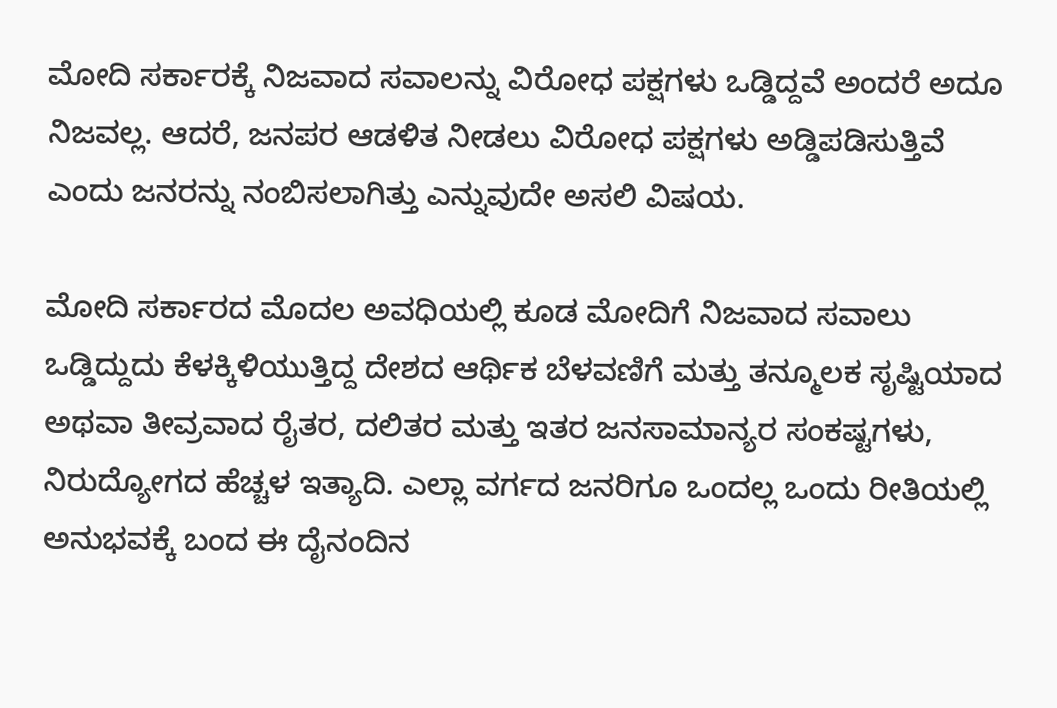ಮೋದಿ ಸರ್ಕಾರಕ್ಕೆ ನಿಜವಾದ ಸವಾಲನ್ನು ವಿರೋಧ ಪಕ್ಷಗಳು ಒಡ್ಡಿದ್ದವೆ ಅಂದರೆ ಅದೂ ನಿಜವಲ್ಲ. ಆದರೆ, ಜನಪರ ಆಡಳಿತ ನೀಡಲು ವಿರೋಧ ಪಕ್ಷಗಳು ಅಡ್ಡಿಪಡಿಸುತ್ತಿವೆ ಎಂದು ಜನರನ್ನು ನಂಬಿಸಲಾಗಿತ್ತು ಎನ್ನುವುದೇ ಅಸಲಿ ವಿಷಯ.

ಮೋದಿ ಸರ್ಕಾರದ ಮೊದಲ ಅವಧಿಯಲ್ಲಿ ಕೂಡ ಮೋದಿಗೆ ನಿಜವಾದ ಸವಾಲು ಒಡ್ಡಿದ್ದುದು ಕೆಳಕ್ಕಿಳಿಯುತ್ತಿದ್ದ ದೇಶದ ಆರ್ಥಿಕ ಬೆಳವಣಿಗೆ ಮತ್ತು ತನ್ಮೂಲಕ ಸೃಷ್ಟಿಯಾದ ಅಥವಾ ತೀವ್ರವಾದ ರೈತರ, ದಲಿತರ ಮತ್ತು ಇತರ ಜನಸಾಮಾನ್ಯರ ಸಂಕಷ್ಟಗಳು, ನಿರುದ್ಯೋಗದ ಹೆಚ್ಚಳ ಇತ್ಯಾದಿ. ಎಲ್ಲಾ ವರ್ಗದ ಜನರಿಗೂ ಒಂದಲ್ಲ ಒಂದು ರೀತಿಯಲ್ಲಿ ಅನುಭವಕ್ಕೆ ಬಂದ ಈ ದೈನಂದಿನ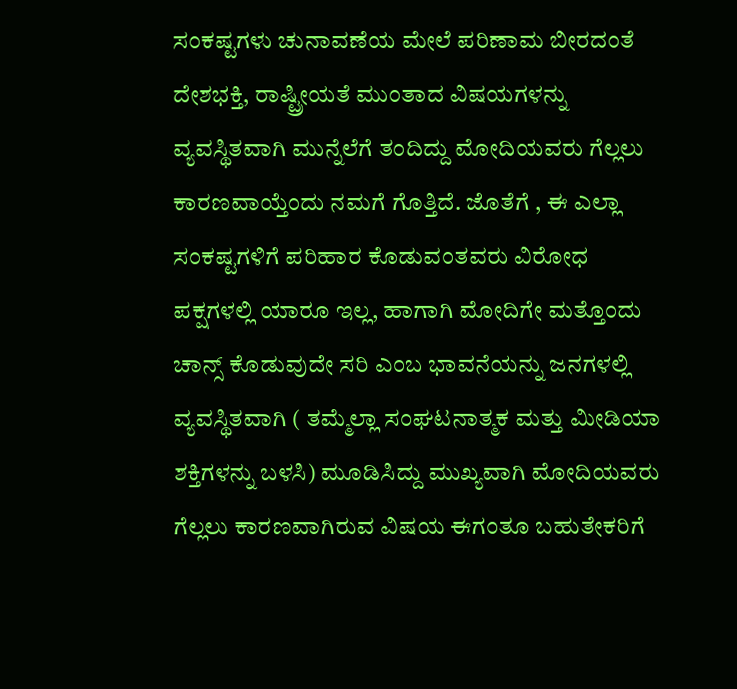ಸಂಕಷ್ಟಗಳು ಚುನಾವಣೆಯ ಮೇಲೆ ಪರಿಣಾಮ ಬೀರದಂತೆ ದೇಶಭಕ್ತಿ, ರಾಷ್ಟ್ರೀಯತೆ ಮುಂತಾದ ವಿಷಯಗಳನ್ನು ವ್ಯವಸ್ಥಿತವಾಗಿ ಮುನ್ನೆಲೆಗೆ ತಂದಿದ್ದು ಮೋದಿಯವರು ಗೆಲ್ಲಲು ಕಾರಣವಾಯ್ತೆಂದು ನಮಗೆ ಗೊತ್ತಿದೆ. ಜೊತೆಗೆ , ಈ ಎಲ್ಲಾ ಸಂಕಷ್ಟಗಳಿಗೆ ಪರಿಹಾರ ಕೊಡುವಂತವರು ವಿರೋಧ ಪಕ್ಷಗಳಲ್ಲಿ ಯಾರೂ ಇಲ್ಲ, ಹಾಗಾಗಿ ಮೋದಿಗೇ ಮತ್ತೊಂದು ಚಾನ್ಸ್ ಕೊಡುವುದೇ ಸರಿ ಎಂಬ ಭಾವನೆಯನ್ನು ಜನಗಳಲ್ಲಿ ವ್ಯವಸ್ಥಿತವಾಗಿ ( ತಮ್ಮೆಲ್ಲಾ ಸಂಘಟನಾತ್ಮಕ ಮತ್ತು ಮೀಡಿಯಾ ಶಕ್ತಿಗಳನ್ನು ಬಳಸಿ) ಮೂಡಿಸಿದ್ದು ಮುಖ್ಯವಾಗಿ ಮೋದಿಯವರು ಗೆಲ್ಲಲು ಕಾರಣವಾಗಿರುವ ವಿಷಯ ಈಗಂತೂ ಬಹುತೇಕರಿಗೆ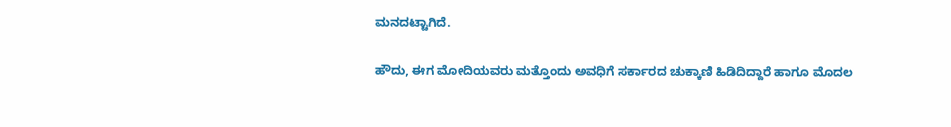ಮನದಟ್ಟಾಗಿದೆ.

ಹೌದು, ಈಗ ಮೋದಿಯವರು ಮತ್ತೊಂದು ಅವಧಿಗೆ ಸರ್ಕಾರದ ಚುಕ್ಕಾಣಿ ಹಿಡಿದಿದ್ದಾರೆ ಹಾಗೂ ಮೊದಲ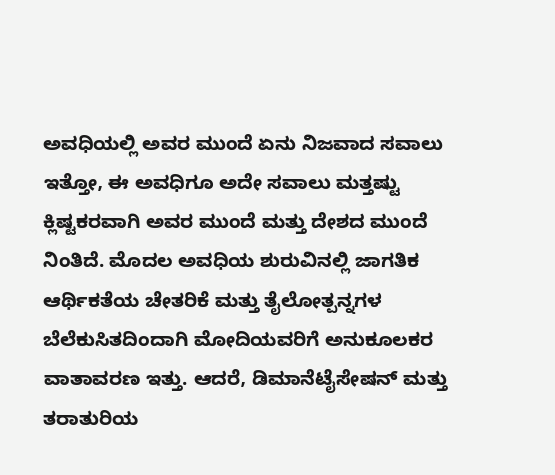ಅವಧಿಯಲ್ಲಿ ಅವರ ಮುಂದೆ ಏನು ನಿಜವಾದ ಸವಾಲು ಇತ್ತೋ, ಈ ಅವಧಿಗೂ ಅದೇ ಸವಾಲು ಮತ್ತಷ್ಟು ಕ್ಲಿಷ್ಟಕರವಾಗಿ ಅವರ ಮುಂದೆ ಮತ್ತು ದೇಶದ ಮುಂದೆ ನಿಂತಿದೆ. ಮೊದಲ ಅವಧಿಯ ಶುರುವಿನಲ್ಲಿ ಜಾಗತಿಕ ಆರ್ಥಿಕತೆಯ ಚೇತರಿಕೆ ಮತ್ತು ತೈಲೋತ್ಪನ್ನಗಳ ಬೆಲೆಕುಸಿತದಿಂದಾಗಿ ಮೋದಿಯವರಿಗೆ ಅನುಕೂಲಕರ ವಾತಾವರಣ ಇತ್ತು. ಆದರೆ, ಡಿಮಾನೆಟೈಸೇಷನ್ ಮತ್ತು ತರಾತುರಿಯ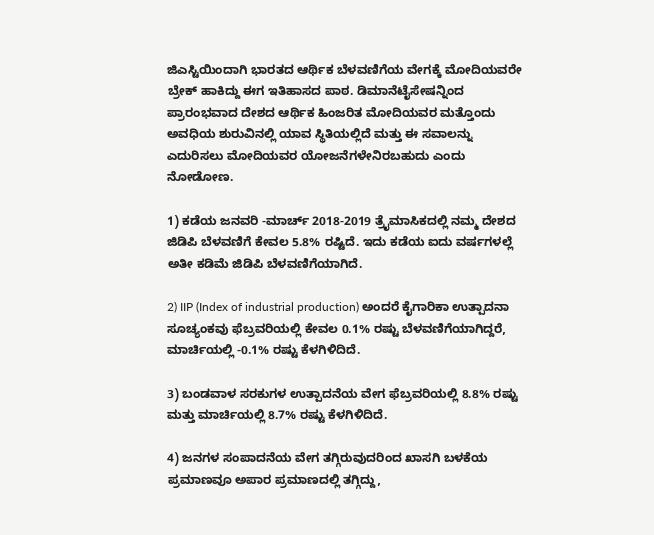ಜಿಎಸ್ಟಿಯಿಂದಾಗಿ ಭಾರತದ ಆರ್ಥಿಕ ಬೆಳವಣಿಗೆಯ ವೇಗಕ್ಕೆ ಮೋದಿಯವರೇ ಬ್ರೇಕ್ ಹಾಕಿದ್ದು ಈಗ ಇತಿಹಾಸದ ಪಾಠ. ಡಿಮಾನೆಟೈಸೇಷನ್ನಿಂದ ಪ್ರಾರಂಭವಾದ ದೇಶದ ಆರ್ಥಿಕ ಹಿಂಜರಿತ ಮೋದಿಯವರ ಮತ್ತೊಂದು ಅವಧಿಯ ಶುರುವಿನಲ್ಲಿ ಯಾವ ಸ್ಥಿತಿಯಲ್ಲಿದೆ ಮತ್ತು ಈ ಸವಾಲನ್ನು ಎದುರಿಸಲು ಮೋದಿಯವರ ಯೋಜನೆಗಳೇನಿರಬಹುದು ಎಂದು ನೋಡೋಣ.

1) ಕಡೆಯ ಜನವರಿ -ಮಾರ್ಚ್ 2018-2019 ತ್ರೈಮಾಸಿಕದಲ್ಲಿ ನಮ್ಮ ದೇಶದ ಜಿಡಿಪಿ ಬೆಳವಣಿಗೆ ಕೇವಲ 5.8% ರಷ್ಟಿದೆ. ಇದು ಕಡೆಯ ಐದು ವರ್ಷಗಳಲ್ಲೆ ಅತೀ ಕಡಿಮೆ ಜಿಡಿಪಿ ಬೆಳವಣಿಗೆಯಾಗಿದೆ.

2) IIP (Index of industrial production) ಅಂದರೆ ಕೈಗಾರಿಕಾ ಉತ್ಪಾದನಾ ಸೂಚ್ಯಂಕವು ಫೆಬ್ರವರಿಯಲ್ಲಿ ಕೇವಲ 0.1% ರಷ್ಟು ಬೆಳವಣಿಗೆಯಾಗಿದ್ದರೆ, ಮಾರ್ಚಿಯಲ್ಲಿ -0.1% ರಷ್ಟು ಕೆಳಗಿಳಿದಿದೆ.

3) ಬಂಡವಾಳ ಸರಕುಗಳ ಉತ್ಪಾದನೆಯ ವೇಗ ಫೆಬ್ರವರಿಯಲ್ಲಿ 8.8% ರಷ್ಟು ಮತ್ತು ಮಾರ್ಚಿಯಲ್ಲಿ 8.7% ರಷ್ಟು ಕೆಳಗಿಳಿದಿದೆ.

4) ಜನಗಳ ಸಂಪಾದನೆಯ ವೇಗ ತಗ್ಗಿರುವುದರಿಂದ ಖಾಸಗಿ ಬಳಕೆಯ ಪ್ರಮಾಣವೂ ಅಪಾರ ಪ್ರಮಾಣದಲ್ಲಿ ತಗ್ಗಿದ್ದು,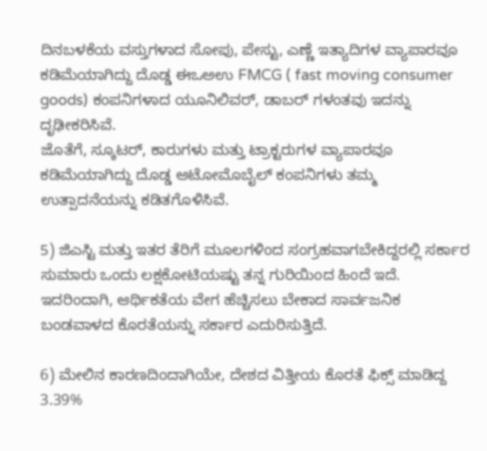ದಿನಬಳಕೆಯ ವಸ್ತುಗಳಾದ ಸೋಪು, ಪೇಸ್ಟು, ಎಣ್ಣೆ ಇತ್ಯಾದಿಗಳ ವ್ಯಾಪಾರವೂ ಕಡಿಮೆಯಾಗಿದ್ದು ದೊಡ್ಡ ಈಒಅಉ FMCG ( fast moving consumer goods) ಕಂಪನಿಗಳಾದ ಯೂನಿಲಿವರ್, ಡಾಬರ್ ಗಳಂತವು ಇದನ್ನು ದೃಢೀಕರಿಸಿವೆ.
ಜೊತೆಗೆ, ಸ್ಕೂಟರ್, ಕಾರುಗಳು ಮತ್ತು ಟ್ರಾಕ್ಟರುಗಳ ವ್ಯಾಪಾರವೂ ಕಡಿಮೆಯಾಗಿದ್ದು ದೊಡ್ಡ ಆಟೋಮೊಬೈಲ್ ಕಂಪನಿಗಳು ತಮ್ಮ ಉತ್ಪಾದನೆಯನ್ನು ಕಡಿತಗೊಳಿಸಿವೆ.

5) ಜಿಎಸ್ಟಿ ಮತ್ತು ಇತರ ತೆರಿಗೆ ಮೂಲಗಳಿಂದ ಸಂಗ್ರಹವಾಗಬೇಕಿದ್ದರಲ್ಲಿ ಸರ್ಕಾರ ಸುಮಾರು ಒಂದು ಲಕ್ಷಕೋಟಿಯಷ್ಟು ತನ್ನ ಗುರಿಯಿಂದ ಹಿಂದೆ ಇದೆ.
ಇದರಿಂದಾಗಿ, ಆರ್ಥಿಕತೆಯ ವೇಗ ಹೆಚ್ಚಿಸಲು ಬೇಕಾದ ಸಾರ್ವಜನಿಕ ಬಂಡವಾಳದ ಕೊರತೆಯನ್ನು ಸರ್ಕಾರ ಎದುರಿಸುತ್ತಿದೆ.

6) ಮೇಲಿನ ಕಾರಣದಿಂದಾಗಿಯೇ, ದೇಶದ ವಿತ್ತೀಯ ಕೊರತೆ ಫಿಕ್ಸ್ ಮಾಡಿದ್ದ 3.39%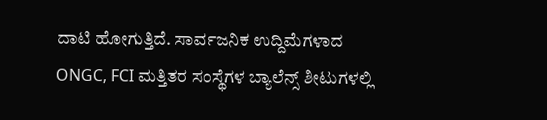ದಾಟಿ ಹೋಗುತ್ತಿದೆ. ಸಾರ್ವಜನಿಕ ಉದ್ದಿಮೆಗಳಾದ ONGC, FCI ಮತ್ತಿತರ ಸಂಸ್ಥೆಗಳ ಬ್ಯಾಲೆನ್ಸ್ ಶೀಟುಗಳಲ್ಲಿ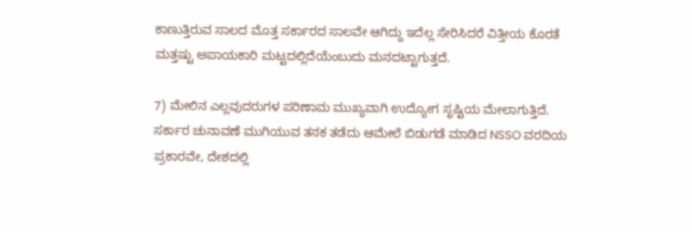ಕಾಣುತ್ತಿರುವ ಸಾಲದ ಮೊತ್ತ ಸರ್ಕಾರದ ಸಾಲವೇ ಆಗಿದ್ದು ಇದೆಲ್ಲ ಸೇರಿಸಿದರೆ ವಿತ್ತೀಯ ಕೊರತೆ ಮತ್ತಷ್ಟು ಅಪಾಯಕಾರಿ ಮಟ್ಟದಲ್ಲಿದೆಯೆಂಬುದು ಮನದಟ್ಟಾಗುತ್ತದೆ.

7) ಮೇಲಿನ ಎಲ್ಲವುದರುಗಳ ಪರಿಣಾಮ ಮುಖ್ಯವಾಗಿ ಉದ್ಯೋಗ ಸೃಷ್ಟಿಯ ಮೇಲಾಗುತ್ತಿದೆ. ಸರ್ಕಾರ ಚುನಾವಣೆ ಮುಗಿಯುವ ತನಕ ತಡೆದು ಆಮೇಲೆ ಬಿಡುಗಡೆ ಮಾಡಿದ NSSO ವರದಿಯ ಪ್ರಕಾರವೇ, ದೇಶದಲ್ಲಿ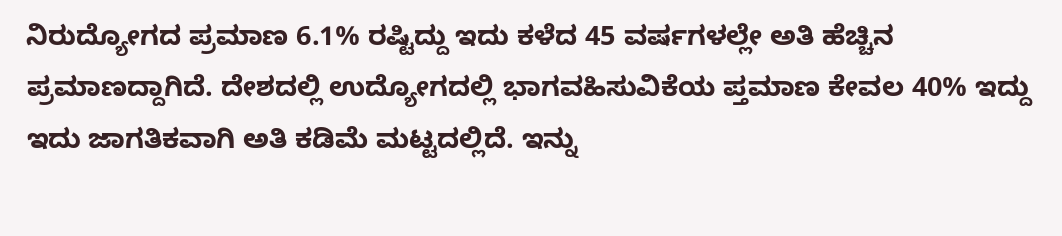ನಿರುದ್ಯೋಗದ ಪ್ರಮಾಣ 6.1% ರಷ್ಟಿದ್ದು ಇದು ಕಳೆದ 45 ವರ್ಷಗಳಲ್ಲೇ ಅತಿ ಹೆಚ್ಚಿನ ಪ್ರಮಾಣದ್ದಾಗಿದೆ. ದೇಶದಲ್ಲಿ ಉದ್ಯೋಗದಲ್ಲಿ ಭಾಗವಹಿಸುವಿಕೆಯ ಪ್ತಮಾಣ ಕೇವಲ 40% ಇದ್ದು ಇದು ಜಾಗತಿಕವಾಗಿ ಅತಿ ಕಡಿಮೆ ಮಟ್ಟದಲ್ಲಿದೆ. ಇನ್ನು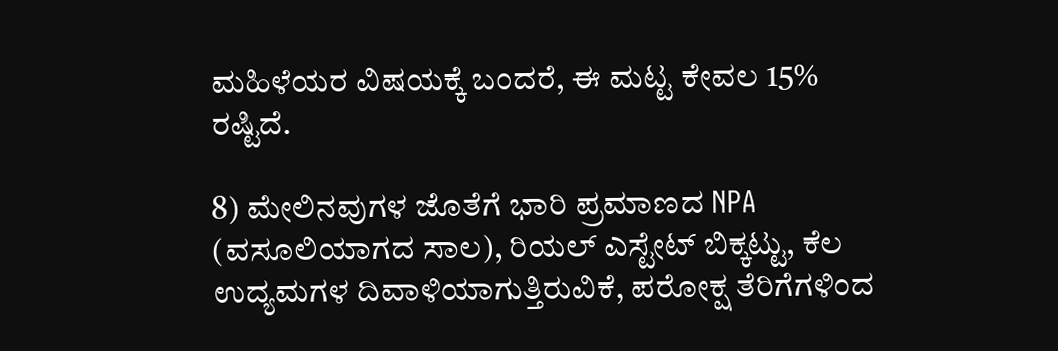ಮಹಿಳೆಯರ ವಿಷಯಕ್ಕೆ ಬಂದರೆ, ಈ ಮಟ್ಟ ಕೇವಲ 15% ರಷ್ಟಿದೆ.

8) ಮೇಲಿನವುಗಳ ಜೊತೆಗೆ ಭಾರಿ ಪ್ರಮಾಣದ NPA (ವಸೂಲಿಯಾಗದ ಸಾಲ), ರಿಯಲ್ ಎಸ್ಟೇಟ್ ಬಿಕ್ಕಟ್ಟು, ಕೆಲ ಉದ್ಯಮಗಳ ದಿವಾಳಿಯಾಗುತ್ತಿರುವಿಕೆ, ಪರೋಕ್ಷ ತೆರಿಗೆಗಳಿಂದ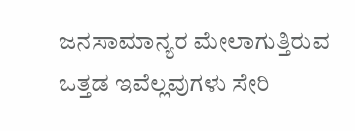ಜನಸಾಮಾನ್ಯರ ಮೇಲಾಗುತ್ತಿರುವ ಒತ್ತಡ ಇವೆಲ್ಲವುಗಳು ಸೇರಿ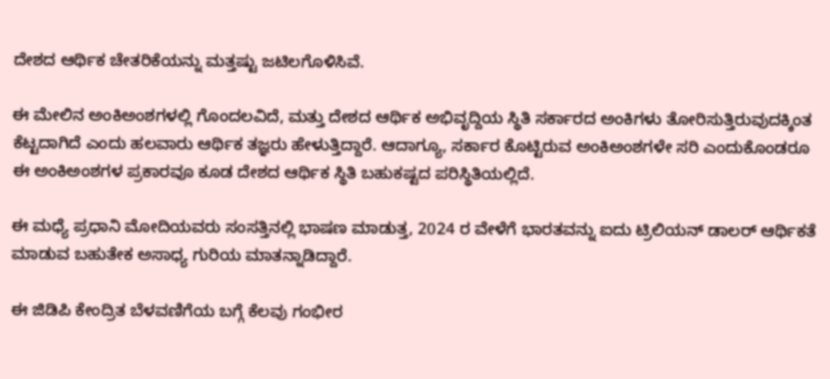ದೇಶದ ಆರ್ಥಿಕ ಚೇತರಿಕೆಯನ್ನು ಮತ್ತಷ್ಟು ಜಟಿಲಗೊಳಿಸಿವೆ.

ಈ ಮೇಲಿನ ಅಂಕಿಅಂಶಗಳಲ್ಲಿ ಗೊಂದಲವಿದೆ, ಮತ್ತು ದೇಶದ ಆರ್ಥಿಕ ಅಭಿವೃದ್ದಿಯ ಸ್ಥಿತಿ ಸರ್ಕಾರದ ಅಂಕಿಗಳು ತೋರಿಸುತ್ತಿರುವುದಕ್ಕಿಂತ ಕೆಟ್ಟದಾಗಿದೆ ಎಂದು ಹಲವಾರು ಆರ್ಥಿಕ ತಜ್ಞರು ಹೇಳುತ್ತಿದ್ದಾರೆ. ಆದಾಗ್ಯೂ, ಸರ್ಕಾರ ಕೊಟ್ಟಿರುವ ಅಂಕಿಅಂಶಗಳೇ ಸರಿ ಎಂದುಕೊಂಡರೂ ಈ ಅಂಕಿಅಂಶಗಳ ಪ್ರಕಾರವೂ ಕೂಡ ದೇಶದ ಆರ್ಥಿಕ ಸ್ಥಿತಿ ಬಹುಕಷ್ಟದ ಪರಿಸ್ಥಿತಿಯಲ್ಲಿದೆ.

ಈ ಮಧ್ಯೆ ಪ್ರಧಾನಿ ಮೋದಿಯವರು ಸಂಸತ್ತಿನಲ್ಲಿ ಭಾಷಣ ಮಾಡುತ್ತ, 2024 ರ ವೇಳೆಗೆ ಭಾರತವನ್ನು ಐದು ಟ್ರಿಲಿಯನ್ ಡಾಲರ್ ಆರ್ಥಿಕತೆ ಮಾಡುವ ಬಹುತೇಕ ಅಸಾಧ್ಯ ಗುರಿಯ ಮಾತನ್ನಾಡಿದ್ದಾರೆ.

ಈ ಜಿಡಿಪಿ ಕೇಂದ್ರಿತ ಬೆಳವಣಿಗೆಯ ಬಗ್ಗೆ ಕೆಲವು ಗಂಭೀರ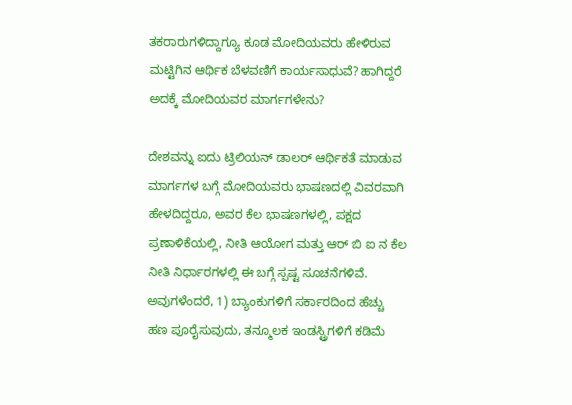ತಕರಾರುಗಳಿದ್ದಾಗ್ಯೂ ಕೂಡ ಮೋದಿಯವರು ಹೇಳಿರುವ ಮಟ್ಟಿಗಿನ ಆರ್ಥಿಕ ಬೆಳವಣಿಗೆ ಕಾರ್ಯಸಾಧುವೆ? ಹಾಗಿದ್ದರೆ ಅದಕ್ಕೆ ಮೋದಿಯವರ ಮಾರ್ಗಗಳೇನು?

ದೇಶವನ್ನು ಐದು ಟ್ರಿಲಿಯನ್ ಡಾಲರ್ ಆರ್ಥಿಕತೆ ಮಾಡುವ ಮಾರ್ಗಗಳ ಬಗ್ಗೆ ಮೋದಿಯವರು ಭಾಷಣದಲ್ಲಿ ವಿವರವಾಗಿ ಹೇಳದಿದ್ದರೂ, ಅವರ ಕೆಲ ಭಾಷಣಗಳಲ್ಲಿ, ಪಕ್ಷದ ಪ್ರಣಾಳಿಕೆಯಲ್ಲಿ, ನೀತಿ ಆಯೋಗ ಮತ್ತು ಆರ್ ಬಿ ಐ ನ ಕೆಲ ನೀತಿ ನಿರ್ಧಾರಗಳಲ್ಲಿ ಈ ಬಗ್ಗೆ ಸ್ಪಷ್ಟ ಸೂಚನೆಗಳಿವೆ.
ಅವುಗಳೆಂದರೆ, 1) ಬ್ಯಾಂಕುಗಳಿಗೆ ಸರ್ಕಾರದಿಂದ ಹೆಚ್ಚು ಹಣ ಪೂರೈಸುವುದು, ತನ್ಮೂಲಕ ಇಂಡಸ್ಟ್ರಿಗಳಿಗೆ ಕಡಿಮೆ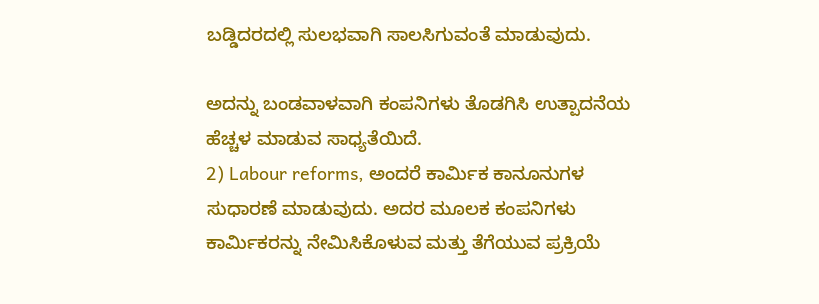ಬಡ್ಡಿದರದಲ್ಲಿ ಸುಲಭವಾಗಿ ಸಾಲಸಿಗುವಂತೆ ಮಾಡುವುದು.

ಅದನ್ನು ಬಂಡವಾಳವಾಗಿ ಕಂಪನಿಗಳು ತೊಡಗಿಸಿ ಉತ್ಪಾದನೆಯ ಹೆಚ್ಚಳ ಮಾಡುವ ಸಾಧ್ಯತೆಯಿದೆ.
2) Labour reforms, ಅಂದರೆ ಕಾರ್ಮಿಕ ಕಾನೂನುಗಳ ಸುಧಾರಣೆ ಮಾಡುವುದು. ಅದರ ಮೂಲಕ ಕಂಪನಿಗಳು ಕಾರ್ಮಿಕರನ್ನು ನೇಮಿಸಿಕೊಳುವ ಮತ್ತು ತೆಗೆಯುವ ಪ್ರಕ್ರಿಯೆ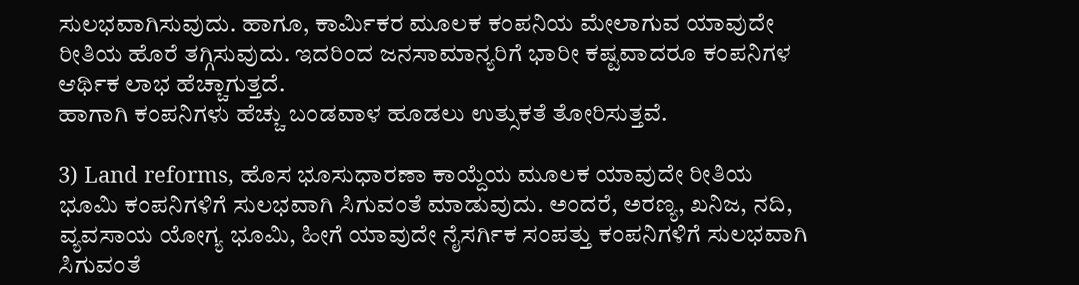ಸುಲಭವಾಗಿಸುವುದು. ಹಾಗೂ, ಕಾರ್ಮಿಕರ ಮೂಲಕ ಕಂಪನಿಯ ಮೇಲಾಗುವ ಯಾವುದೇ ರೀತಿಯ ಹೊರೆ ತಗ್ಗಿಸುವುದು. ಇದರಿಂದ ಜನಸಾಮಾನ್ಯರಿಗೆ ಭಾರೀ ಕಷ್ಟವಾದರೂ ಕಂಪನಿಗಳ ಆರ್ಥಿಕ ಲಾಭ ಹೆಚ್ಚಾಗುತ್ತದೆ.
ಹಾಗಾಗಿ ಕಂಪನಿಗಳು ಹೆಚ್ಚು ಬಂಡವಾಳ ಹೂಡಲು ಉತ್ಸುಕತೆ ತೋರಿಸುತ್ತವೆ.

3) Land reforms, ಹೊಸ ಭೂಸುಧಾರಣಾ ಕಾಯ್ದೆಯ ಮೂಲಕ ಯಾವುದೇ ರೀತಿಯ ಭೂಮಿ ಕಂಪನಿಗಳಿಗೆ ಸುಲಭವಾಗಿ ಸಿಗುವಂತೆ ಮಾಡುವುದು. ಅಂದರೆ, ಅರಣ್ಯ, ಖನಿಜ, ನದಿ, ವ್ಯವಸಾಯ ಯೋಗ್ಯ ಭೂಮಿ, ಹೀಗೆ ಯಾವುದೇ ನೈಸರ್ಗಿಕ ಸಂಪತ್ತು ಕಂಪನಿಗಳಿಗೆ ಸುಲಭವಾಗಿ ಸಿಗುವಂತೆ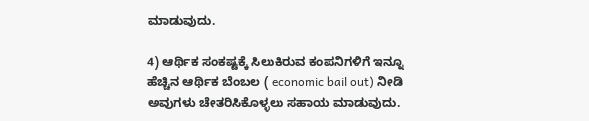ಮಾಡುವುದು.

4) ಆರ್ಥಿಕ ಸಂಕಷ್ಟಕ್ಕೆ ಸಿಲುಕಿರುವ ಕಂಪನಿಗಳಿಗೆ ಇನ್ನೂ ಹೆಚ್ಚಿನ ಆರ್ಥಿಕ ಬೆಂಬಲ ( economic bail out) ನೀಡಿ ಅವುಗಳು ಚೇತರಿಸಿಕೊಳ್ಳಲು ಸಹಾಯ ಮಾಡುವುದು.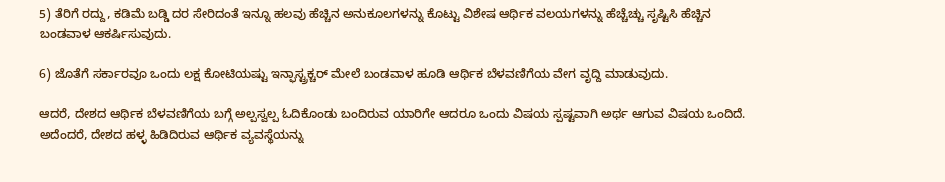5) ತೆರಿಗೆ ರದ್ದು, ಕಡಿಮೆ ಬಡ್ಡಿ ದರ ಸೇರಿದಂತೆ ಇನ್ನೂ ಹಲವು ಹೆಚ್ಚಿನ ಅನುಕೂಲಗಳನ್ನು ಕೊಟ್ಟು ವಿಶೇಷ ಆರ್ಥಿಕ ವಲಯಗಳನ್ನು ಹೆಚ್ಚೆಚ್ಚು ಸೃಷ್ಟಿಸಿ ಹೆಚ್ಚಿನ ಬಂಡವಾಳ ಆಕರ್ಷಿಸುವುದು.

6) ಜೊತೆಗೆ ಸರ್ಕಾರವೂ ಒಂದು ಲಕ್ಷ ಕೋಟಿಯಷ್ಟು ಇನ್ಫಾಸ್ಟ್ರಕ್ಚರ್ ಮೇಲೆ ಬಂಡವಾಳ ಹೂಡಿ ಆರ್ಥಿಕ ಬೆಳವಣಿಗೆಯ ವೇಗ ವೃದ್ದಿ ಮಾಡುವುದು.

ಆದರೆ, ದೇಶದ ಆರ್ಥಿಕ ಬೆಳವಣಿಗೆಯ ಬಗ್ಗೆ ಅಲ್ಪಸ್ವಲ್ಪ ಓದಿಕೊಂಡು ಬಂದಿರುವ ಯಾರಿಗೇ ಆದರೂ ಒಂದು ವಿಷಯ ಸ್ಪಷ್ಟವಾಗಿ ಅರ್ಥ ಆಗುವ ವಿಷಯ ಒಂದಿದೆ. ಅದೆಂದರೆ, ದೇಶದ ಹಳ್ಳ ಹಿಡಿದಿರುವ ಆರ್ಥಿಕ ವ್ಯವಸ್ಥೆಯನ್ನು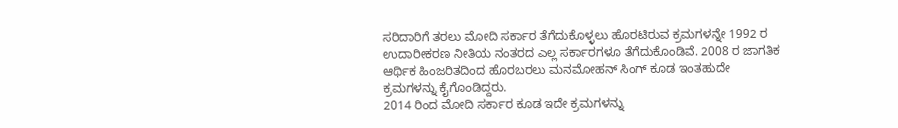ಸರಿದಾರಿಗೆ ತರಲು ಮೋದಿ ಸರ್ಕಾರ ತೆಗೆದುಕೊಳ್ಳಲು ಹೊರಟಿರುವ ಕ್ರಮಗಳನ್ನೇ 1992 ರ ಉದಾರೀಕರಣ ನೀತಿಯ ನಂತರದ ಎಲ್ಲ ಸರ್ಕಾರಗಳೂ ತೆಗೆದುಕೊಂಡಿವೆ. 2008 ರ ಜಾಗತಿಕ ಆರ್ಥಿಕ ಹಿಂಜರಿತದಿಂದ ಹೊರಬರಲು ಮನಮೋಹನ್ ಸಿಂಗ್ ಕೂಡ ಇಂತಹುದೇ ಕ್ರಮಗಳನ್ನು ಕೈಗೊಂಡಿದ್ದರು.
2014 ರಿಂದ ಮೋದಿ ಸರ್ಕಾರ ಕೂಡ ಇದೇ ಕ್ರಮಗಳನ್ನು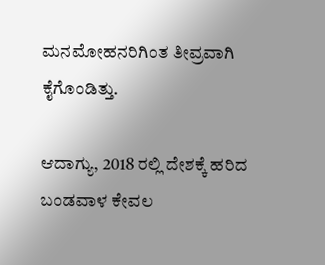ಮನಮೋಹನರಿಗಿಂತ ತೀವ್ರವಾಗಿ ಕೈಗೊಂಡಿತ್ತು.

ಆದಾಗ್ಯು, 2018 ರಲ್ಲಿ ದೇಶಕ್ಕೆ ಹರಿದ ಬಂಡವಾಳ ಕೇವಲ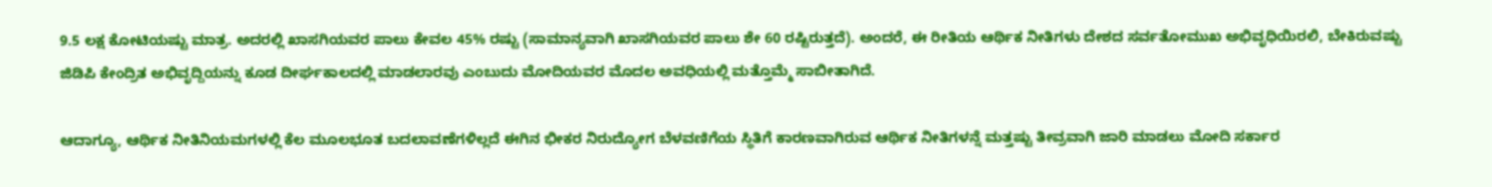9.5 ಲಕ್ಷ ಕೋಟಿಯಷ್ಟು ಮಾತ್ರ. ಅದರಲ್ಲಿ ಖಾಸಗಿಯವರ ಪಾಲು ಕೇವಲ 45% ರಷ್ಟು (ಸಾಮಾನ್ಯವಾಗಿ ಖಾಸಗಿಯವರ ಪಾಲು ಶೇ 60 ರಷ್ಟಿರುತ್ತದೆ). ಅಂದರೆ, ಈ ರೀತಿಯ ಆರ್ಥಿಕ ನೀತಿಗಳು ದೇಶದ ಸರ್ವತೋಮುಖ ಅಭಿವೃಧಿಯಿರಲಿ, ಬೇಕಿರುವಷ್ಟು ಜಿಡಿಪಿ ಕೇಂದ್ರಿತ ಅಭಿವೃದ್ದಿಯನ್ನು ಕೂಡ ದೀರ್ಘಕಾಲದಲ್ಲಿ ಮಾಡಲಾರವು ಎಂಬುದು ಮೋದಿಯವರ ಮೊದಲ ಅವಧಿಯಲ್ಲಿ ಮತ್ತೊಮ್ಮೆ ಸಾಬೀತಾಗಿದೆ.

ಆದಾಗ್ಯೂ, ಆರ್ಥಿಕ ನೀತಿನಿಯಮಗಳಲ್ಲಿ ಕೆಲ ಮೂಲಭೂತ ಬದಲಾವಣೆಗಳಿಲ್ಲದೆ ಈಗಿನ ಭೀಕರ ನಿರುದ್ಯೋಗ ಬೆಳವಣಿಗೆಯ ಸ್ಥಿತಿಗೆ ಕಾರಣವಾಗಿರುವ ಆರ್ಥಿಕ ನೀತಿಗಳನ್ನೆ ಮತ್ತಷ್ಟು ತೀವ್ರವಾಗಿ ಜಾರಿ ಮಾಡಲು ಮೋದಿ ಸರ್ಕಾರ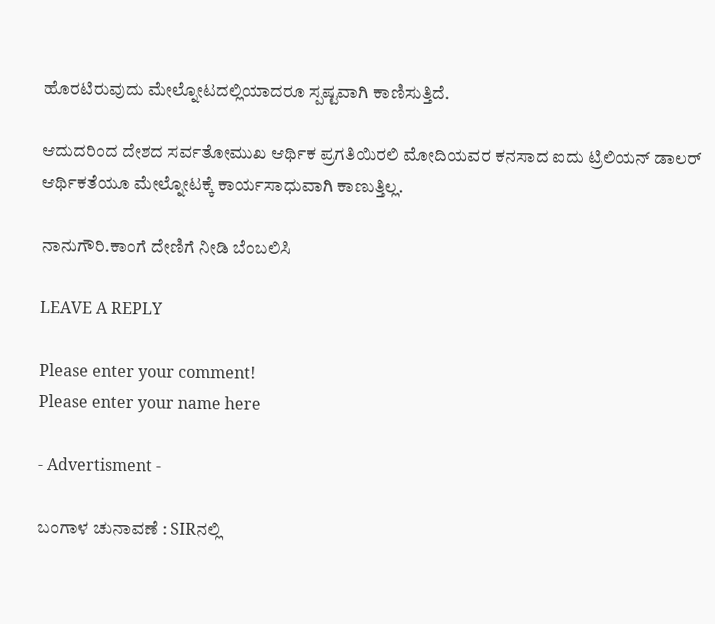ಹೊರಟಿರುವುದು ಮೇಲ್ನೋಟದಲ್ಲಿಯಾದರೂ ಸ್ಪಷ್ಟವಾಗಿ ಕಾಣಿಸುತ್ತಿದೆ.

ಆದುದರಿಂದ ದೇಶದ ಸರ್ವತೋಮುಖ ಆರ್ಥಿಕ ಪ್ರಗತಿಯಿರಲಿ ಮೋದಿಯವರ ಕನಸಾದ ಐದು ಟ್ರಿಲಿಯನ್ ಡಾಲರ್ ಆರ್ಥಿಕತೆಯೂ ಮೇಲ್ನೋಟಕ್ಕೆ ಕಾರ್ಯಸಾಧುವಾಗಿ ಕಾಣುತ್ತಿಲ್ಲ.

ನಾನುಗೌರಿ.ಕಾಂಗೆ ದೇಣಿಗೆ ನೀಡಿ ಬೆಂಬಲಿಸಿ

LEAVE A REPLY

Please enter your comment!
Please enter your name here

- Advertisment -

ಬಂಗಾಳ ಚುನಾವಣೆ : SIRನಲ್ಲಿ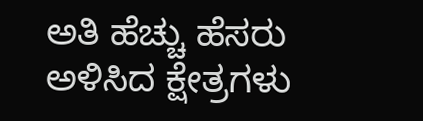ಅತಿ ಹೆಚ್ಚು ಹೆಸರು ಅಳಿಸಿದ ಕ್ಷೇತ್ರಗಳು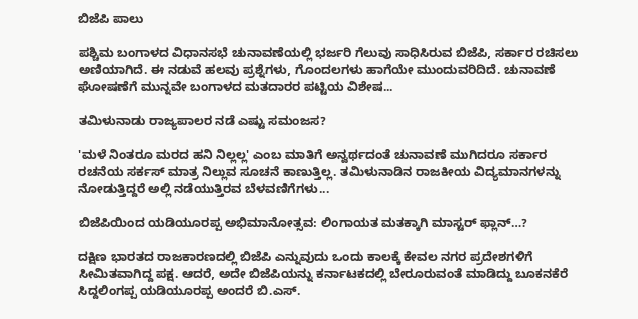ಬಿಜೆಪಿ ಪಾಲು

ಪಶ್ಚಿಮ ಬಂಗಾಳದ ವಿಧಾನಸಭೆ ಚುನಾವಣೆಯಲ್ಲಿ ಭರ್ಜರಿ ಗೆಲುವು ಸಾಧಿಸಿರುವ ಬಿಜೆಪಿ, ಸರ್ಕಾರ ರಚಿಸಲು ಅಣಿಯಾಗಿದೆ. ಈ ನಡುವೆ ಹಲವು ಪ್ರಶ್ನೆಗಳು, ಗೊಂದಲಗಳು ಹಾಗೆಯೇ ಮುಂದುವರಿದಿದೆ. ಚುನಾವಣೆ ಘೋಷಣೆಗೆ ಮುನ್ನವೇ ಬಂಗಾಳದ ಮತದಾರರ ಪಟ್ಟಿಯ ವಿಶೇಷ...

ತಮಿಳುನಾಡು ರಾಜ್ಯಪಾಲರ ನಡೆ ಎಷ್ಟು ಸಮಂಜಸ?

'ಮಳೆ ನಿಂತರೂ ಮರದ ಹನಿ ನಿಲ್ಲಲ್ಲ' ಎಂಬ ಮಾತಿಗೆ ಅನ್ವರ್ಥದಂತೆ ಚುನಾವಣೆ ಮುಗಿದರೂ ಸರ್ಕಾರ ರಚನೆಯ ಸರ್ಕಸ್ ಮಾತ್ರ ನಿಲ್ಲುವ ಸೂಚನೆ ಕಾಣುತ್ತಿಲ್ಲ. ತಮಿಳುನಾಡಿನ ರಾಜಕೀಯ ವಿದ್ಯಮಾನಗಳನ್ನು ನೋಡುತ್ತಿದ್ದರೆ ಅಲ್ಲಿ ನಡೆಯುತ್ತಿರವ ಬೆಳವಣಿಗೆಗಳು...

ಬಿಜೆಪಿಯಿಂದ ಯಡಿಯೂರಪ್ಪ ಅಭಿಮಾನೋತ್ಸವ: ಲಿಂಗಾಯತ ಮತಕ್ಕಾಗಿ ಮಾಸ್ಟರ್ ಫ್ಲಾನ್…?

ದಕ್ಷಿಣ ಭಾರತದ ರಾಜಕಾರಣದಲ್ಲಿ ಬಿಜೆಪಿ ಎನ್ನುವುದು ಒಂದು ಕಾಲಕ್ಕೆ ಕೇವಲ ನಗರ ಪ್ರದೇಶಗಳಿಗೆ ಸೀಮಿತವಾಗಿದ್ದ ಪಕ್ಷ. ಆದರೆ, ಅದೇ ಬಿಜೆಪಿಯನ್ನು ಕರ್ನಾಟಕದಲ್ಲಿ ಬೇರೂರುವಂತೆ ಮಾಡಿದ್ದು ಬೂಕನಕೆರೆ ಸಿದ್ದಲಿಂಗಪ್ಪ ಯಡಿಯೂರಪ್ಪ ಅಂದರೆ ಬಿ.ಎಸ್.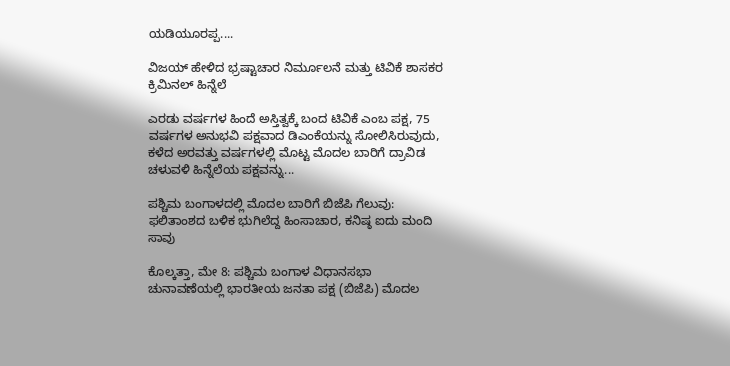ಯಡಿಯೂರಪ್ಪ....

ವಿಜಯ್ ಹೇಳಿದ ಭ್ರಷ್ಟಾಚಾರ ನಿರ್ಮೂಲನೆ ಮತ್ತು ಟಿವಿಕೆ ಶಾಸಕರ ಕ್ರಿಮಿನಲ್ ಹಿನ್ನೆಲೆ

ಎರಡು ವರ್ಷಗಳ ಹಿಂದೆ ಅಸ್ತಿತ್ವಕ್ಕೆ ಬಂದ ಟಿವಿಕೆ ಎಂಬ ಪಕ್ಷ, 75 ವರ್ಷಗಳ ಅನುಭವಿ ಪಕ್ಷವಾದ ಡಿಎಂಕೆಯನ್ನು ಸೋಲಿಸಿರುವುದು, ಕಳೆದ ಅರವತ್ತು ವರ್ಷಗಳಲ್ಲಿ ಮೊಟ್ಟ ಮೊದಲ ಬಾರಿಗೆ ದ್ರಾವಿಡ ಚಳುವಳಿ ಹಿನ್ನೆಲೆಯ ಪಕ್ಷವನ್ನು...

ಪಶ್ಚಿಮ ಬಂಗಾಳದಲ್ಲಿ ಮೊದಲ ಬಾರಿಗೆ ಬಿಜೆಪಿ ಗೆಲುವು: ಫಲಿತಾಂಶದ ಬಳಿಕ ಭುಗಿಲೆದ್ದ ಹಿಂಸಾಚಾರ, ಕನಿಷ್ಠ ಐದು ಮಂದಿ ಸಾವು

ಕೊಲ್ಕತ್ತಾ, ಮೇ 8: ಪಶ್ಚಿಮ ಬಂಗಾಳ ವಿಧಾನಸಭಾ ಚುನಾವಣೆಯಲ್ಲಿ ಭಾರತೀಯ ಜನತಾ ಪಕ್ಷ (ಬಿಜೆಪಿ) ಮೊದಲ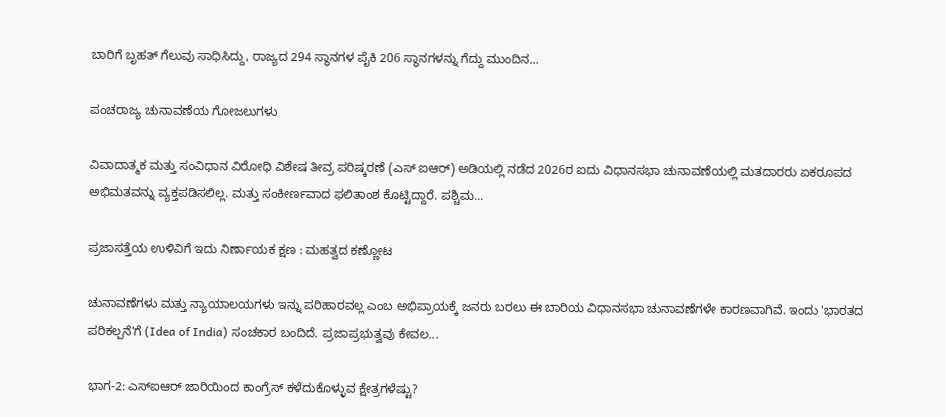ಬಾರಿಗೆ ಬೃಹತ್ ಗೆಲುವು ಸಾಧಿಸಿದ್ದು, ರಾಜ್ಯದ 294 ಸ್ಥಾನಗಳ ಪೈಕಿ 206 ಸ್ಥಾನಗಳನ್ನು ಗೆದ್ದು ಮುಂದಿನ...

ಪಂಚರಾಜ್ಯ ಚುನಾವಣೆಯ ಗೋಜಲುಗಳು

ವಿವಾದಾತ್ಮಕ ಮತ್ತು ಸಂವಿಧಾನ ವಿರೋಧಿ ವಿಶೇಷ ತೀವ್ರ ಪರಿಷ್ಕರಣೆ (ಎಸ್ ಐಆರ್) ಅಡಿಯಲ್ಲಿ ನಡೆದ 2026ರ ಐದು ವಿಧಾನಸಭಾ ಚುನಾವಣೆಯಲ್ಲಿ ಮತದಾರರು ಏಕರೂಪದ ಅಭಿಮತವನ್ನು ವ್ಯಕ್ತಪಡಿಸಲಿಲ್ಲ. ಮತ್ತು ಸಂಕೀರ್ಣವಾದ ಫಲಿತಾಂಶ ಕೊಟ್ಟಿದ್ದಾರೆ. ಪಶ್ಚಿಮ...

ಪ್ರಜಾಸತ್ತೆಯ ಉಳಿವಿಗೆ ಇದು ನಿರ್ಣಾಯಕ ಕ್ಷಣ : ಮಹತ್ವದ ಕಣ್ಣೋಟ

ಚುನಾವಣೆಗಳು ಮತ್ತು ನ್ಯಾಯಾಲಯಗಳು ಇನ್ನು ಪರಿಹಾರವಲ್ಲ ಎಂಬ ಅಭಿಪ್ರಾಯಕ್ಕೆ ಜನರು ಬರಲು ಈ ಬಾರಿಯ ವಿಧಾನಸಭಾ ಚುನಾವಣೆಗಳೇ ಕಾರಣವಾಗಿವೆ. ಇಂದು 'ಭಾರತದ ಪರಿಕಲ್ಪನೆ'ಗೆ (Idea of India) ಸಂಚಕಾರ ಬಂದಿದೆ. ಪ್ರಜಾಪ್ರಭುತ್ವವು ಕೇವಲ...

ಭಾಗ-2: ಎಸ್‌ಐಆರ್ ಜಾರಿಯಿಂದ ಕಾಂಗ್ರೆಸ್‌ ಕಳೆದುಕೊಳ್ಳುವ ಕ್ಷೇತ್ರಗಳೆಷ್ಟು?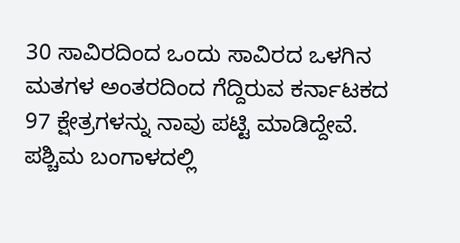30 ಸಾವಿರದಿಂದ ಒಂದು ಸಾವಿರದ ಒಳಗಿನ ಮತಗಳ ಅಂತರದಿಂದ ಗೆದ್ದಿರುವ ಕರ್ನಾಟಕದ 97 ಕ್ಷೇತ್ರಗಳನ್ನು ನಾವು ಪಟ್ಟಿ ಮಾಡಿದ್ದೇವೆ. ಪಶ್ಚಿಮ ಬಂಗಾಳದಲ್ಲಿ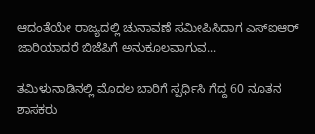ಆದಂತೆಯೇ ರಾಜ್ಯದಲ್ಲಿ ಚುನಾವಣೆ ಸಮೀಪಿಸಿದಾಗ ಎಸ್‌ಐಆರ್ ಜಾರಿಯಾದರೆ ಬಿಜೆಪಿಗೆ ಅನುಕೂಲವಾಗುವ...

ತಮಿಳುನಾಡಿನಲ್ಲಿ ಮೊದಲ ಬಾರಿಗೆ ಸ್ಪರ್ಧಿಸಿ ಗೆದ್ದ 60 ನೂತನ ಶಾಸಕರು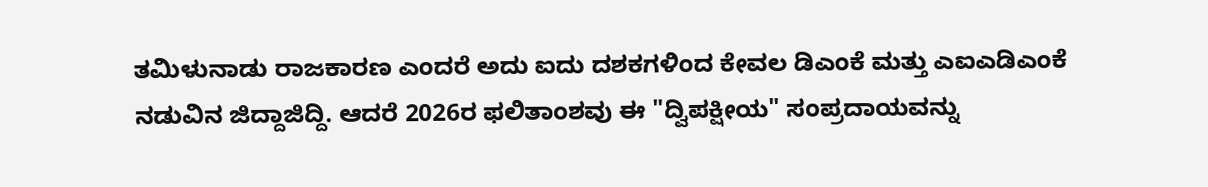ತಮಿಳುನಾಡು ರಾಜಕಾರಣ ಎಂದರೆ ಅದು ಐದು ದಶಕಗಳಿಂದ ಕೇವಲ ಡಿಎಂಕೆ ಮತ್ತು ಎಐಎಡಿಎಂಕೆ ನಡುವಿನ ಜಿದ್ದಾಜಿದ್ದಿ. ಆದರೆ 2026ರ ಫಲಿತಾಂಶವು ಈ "ದ್ವಿಪಕ್ಷೀಯ" ಸಂಪ್ರದಾಯವನ್ನು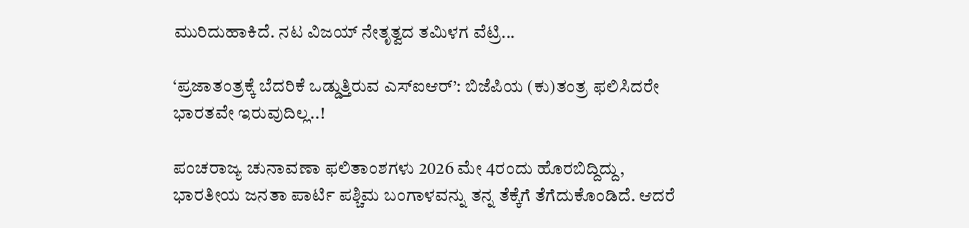ಮುರಿದುಹಾಕಿದೆ. ನಟ ವಿಜಯ್ ನೇತೃತ್ವದ ತಮಿಳಗ ವೆಟ್ರಿ...

‘ಪ್ರಜಾತಂತ್ರಕ್ಕೆ ಬೆದರಿಕೆ ಒಡ್ಡುತ್ತಿರುವ ಎಸ್ಐಆರ್’: ಬಿಜೆಪಿಯ (ಕು)ತಂತ್ರ ಫಲಿಸಿದರೇ ಭಾರತವೇ ಇರುವುದಿಲ್ಲ..!

ಪಂಚರಾಜ್ಯ ಚುನಾವಣಾ ಫಲಿತಾಂಶಗಳು 2026 ಮೇ 4ರಂದು ಹೊರಬಿದ್ದಿದ್ದು, ಭಾರತೀಯ ಜನತಾ ಪಾರ್ಟಿ ಪಶ್ಚಿಮ ಬಂಗಾಳವನ್ನು ತನ್ನ ತೆಕ್ಕೆಗೆ ತೆಗೆದುಕೊಂಡಿದೆ. ಆದರೆ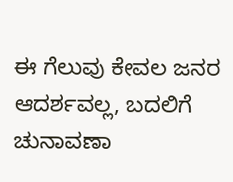ಈ ಗೆಲುವು ಕೇವಲ ಜನರ ಆದರ್ಶವಲ್ಲ, ಬದಲಿಗೆ ಚುನಾವಣಾ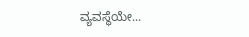ವ್ಯವಸ್ಥೆಯೇ...